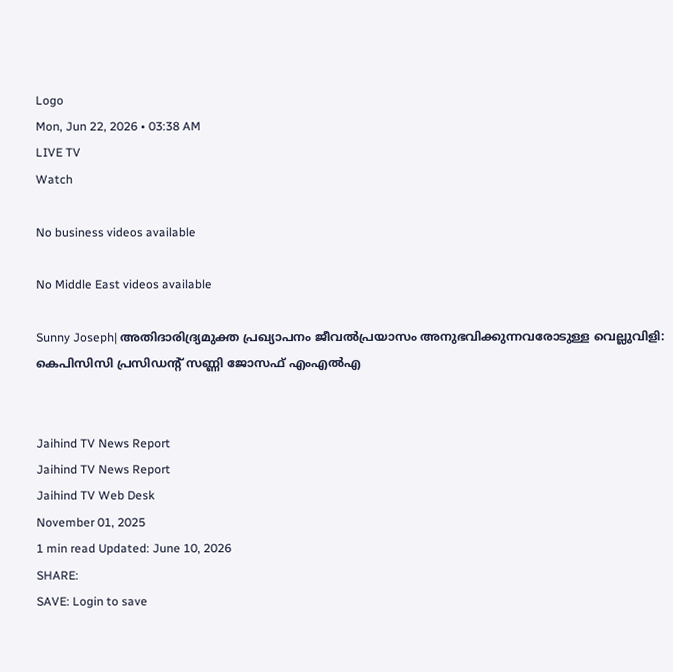Logo
Mon, Jun 22, 2026 • 03:38 AM
LIVE TV
Watch

No business videos available

No Middle East videos available

Sunny Joseph| അതിദാരിദ്ര്യമുക്ത പ്രഖ്യാപനം ജീവല്‍പ്രയാസം അനുഭവിക്കുന്നവരോടുള്ള വെല്ലുവിളി: കെപിസിസി പ്രസിഡന്റ് സണ്ണി ജോസഫ് എംഎല്‍എ


Jaihind TV News Report
Jaihind TV News Report
Jaihind TV Web Desk
November 01, 2025
1 min read Updated: June 10, 2026
SHARE:
SAVE: Login to save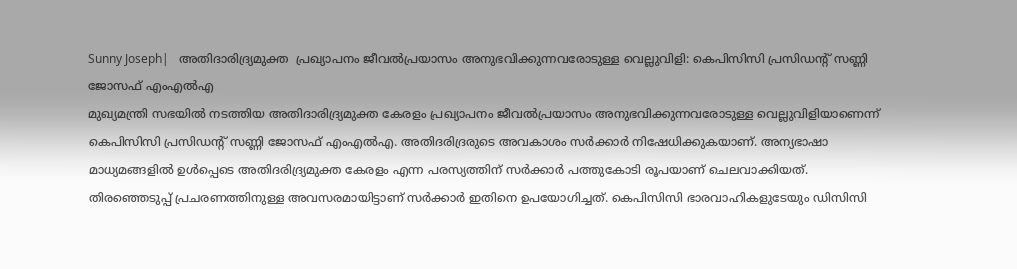Sunny Joseph|   അതിദാരിദ്ര്യമുക്ത  പ്രഖ്യാപനം ജീവല്‍പ്രയാസം അനുഭവിക്കുന്നവരോടുള്ള വെല്ലുവിളി: കെപിസിസി പ്രസിഡന്റ് സണ്ണി ജോസഫ് എംഎല്‍എ
മുഖ്യമന്ത്രി സഭയില്‍ നടത്തിയ അതിദാരിദ്ര്യമുക്ത കേരളം പ്രഖ്യാപനം ജീവല്‍പ്രയാസം അനുഭവിക്കുന്നവരോടുള്ള വെല്ലുവിളിയാണെന്ന് കെപിസിസി പ്രസിഡന്റ് സണ്ണി ജോസഫ് എംഎല്‍എ. അതിദരിദ്രരുടെ അവകാശം സര്‍ക്കാര്‍ നിഷേധിക്കുകയാണ്. അന്യഭാഷാ മാധ്യമങ്ങളില്‍ ഉള്‍പ്പെടെ അതിദരിദ്ര്യമുക്ത കേരളം എന്ന പരസ്യത്തിന് സര്‍ക്കാര്‍ പത്തുകോടി രൂപയാണ് ചെലവാക്കിയത്. തിരഞ്ഞെടുപ്പ് പ്രചരണത്തിനുള്ള അവസരമായിട്ടാണ് സര്‍ക്കാര്‍ ഇതിനെ ഉപയോഗിച്ചത്. കെപിസിസി ഭാരവാഹികളുടേയും ഡിസിസി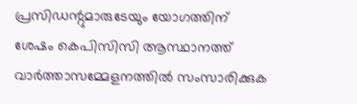പ്രസിഡന്റുമാരുടേയും യോഗത്തിന് ശേഷം കെപിസിസി ആസ്ഥാനത്ത് വാര്‍ത്താസമ്മേളനത്തില്‍ സംസാരിക്കുക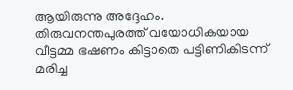ആയിരുന്നു അദ്ദേഹം. തിരുവനന്തപുരത്ത് വയോധികയായ വീട്ടമ്മ ഭഷണം കിട്ടാതെ പട്ടിണികിടന്ന് മരിച്ച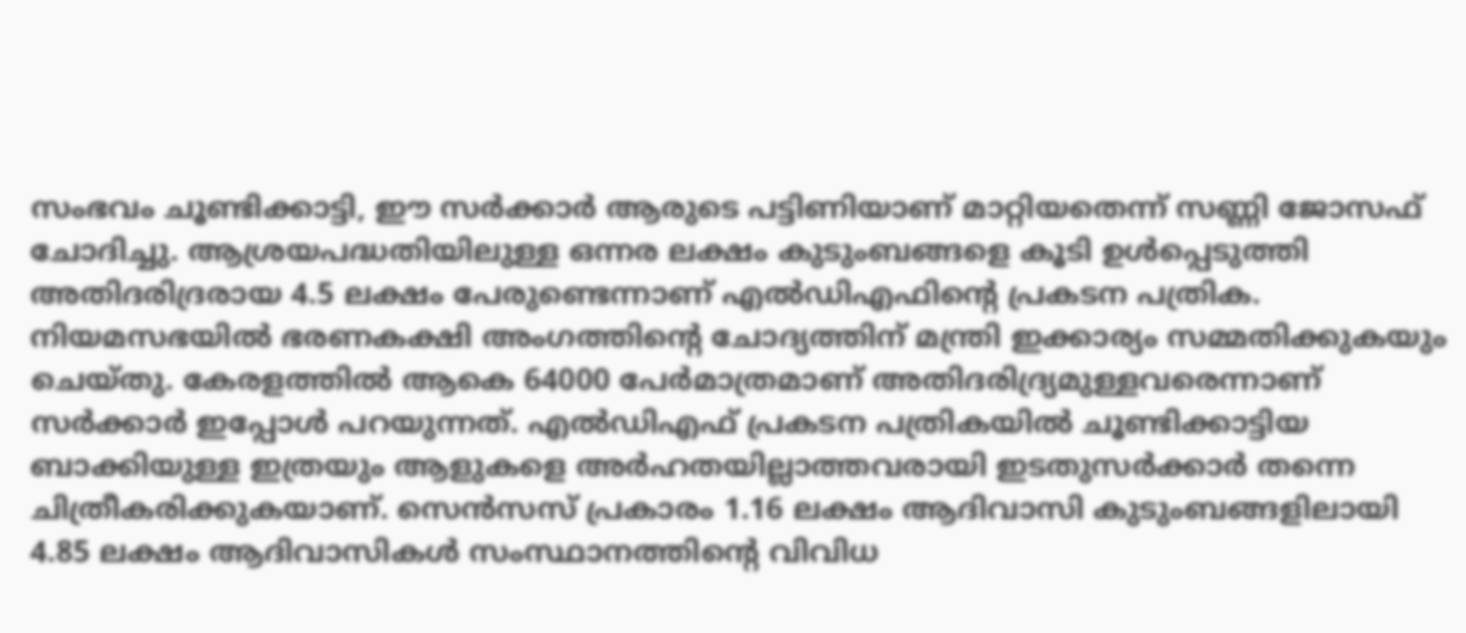സംഭവം ചൂണ്ടിക്കാട്ടി, ഈ സര്‍ക്കാര്‍ ആരുടെ പട്ടിണിയാണ് മാറ്റിയതെന്ന് സണ്ണി ജോസഫ് ചോദിച്ചു. ആശ്രയപദ്ധതിയിലുള്ള ഒന്നര ലക്ഷം കുടുംബങ്ങളെ കൂടി ഉള്‍പ്പെടുത്തി അതിദരിദ്രരായ 4.5 ലക്ഷം പേരുണ്ടെന്നാണ് എല്‍ഡിഎഫിന്റെ പ്രകടന പത്രിക. നിയമസഭയില്‍ ഭരണകക്ഷി അംഗത്തിന്റെ ചോദ്യത്തിന് മന്ത്രി ഇക്കാര്യം സമ്മതിക്കുകയും ചെയ്തു. കേരളത്തില്‍ ആകെ 64000 പേര്‍മാത്രമാണ് അതിദരിദ്ര്യമുള്ളവരെന്നാണ് സര്‍ക്കാര്‍ ഇപ്പോള്‍ പറയുന്നത്. എല്‍ഡിഎഫ് പ്രകടന പത്രികയില്‍ ചൂണ്ടിക്കാട്ടിയ ബാക്കിയുള്ള ഇത്രയും ആളുകളെ അര്‍ഹതയില്ലാത്തവരായി ഇടതുസര്‍ക്കാര്‍ തന്നെ ചിത്രീകരിക്കുകയാണ്. സെന്‍സസ് പ്രകാരം 1.16 ലക്ഷം ആദിവാസി കുടുംബങ്ങളിലായി 4.85 ലക്ഷം ആദിവാസികള്‍ സംസ്ഥാനത്തിന്റെ വിവിധ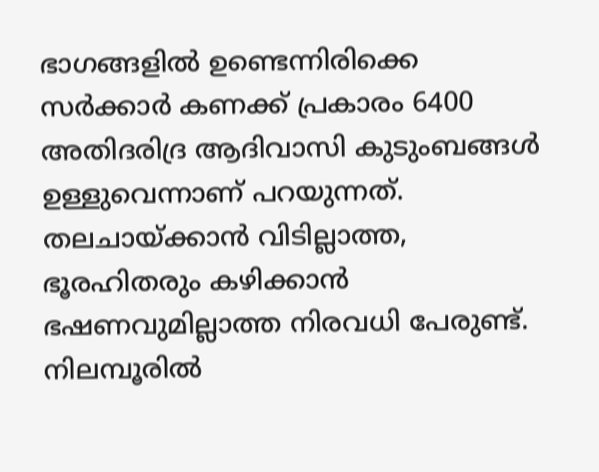ഭാഗങ്ങളില്‍ ഉണ്ടെന്നിരിക്കെ സര്‍ക്കാര്‍ കണക്ക് പ്രകാരം 6400 അതിദരിദ്ര ആദിവാസി കുടുംബങ്ങള്‍ ഉള്ളുവെന്നാണ് പറയുന്നത്. തലചായ്ക്കാന്‍ വിടില്ലാത്ത, ഭൂരഹിതരും കഴിക്കാന്‍ ഭഷണവുമില്ലാത്ത നിരവധി പേരുണ്ട്. നിലമ്പൂരില്‍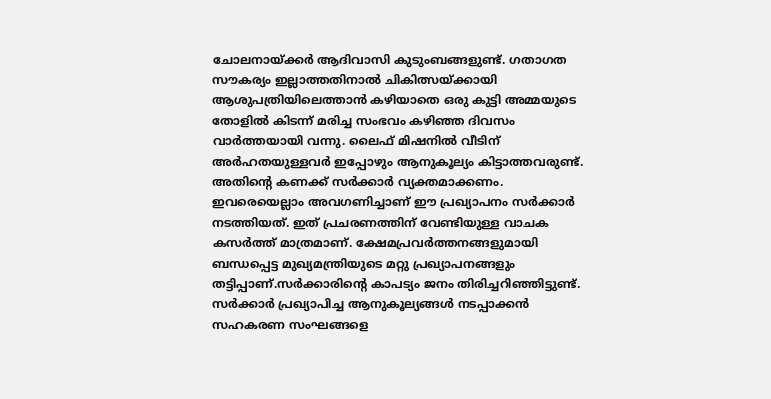ചോലനായ്ക്കര്‍ ആദിവാസി കുടുംബങ്ങളുണ്ട്. ഗതാഗത സൗകര്യം ഇല്ലാത്തതിനാല്‍ ചികിത്സയ്ക്കായി ആശുപത്രിയിലെത്താന്‍ കഴിയാതെ ഒരു കുട്ടി അമ്മയുടെ തോളില്‍ കിടന്ന് മരിച്ച സംഭവം കഴിഞ്ഞ ദിവസം വാര്‍ത്തയായി വന്നു. ലൈഫ് മിഷനില്‍ വീടിന് അര്‍ഹതയുള്ളവര്‍ ഇപ്പോഴും ആനുകൂല്യം കിട്ടാത്തവരുണ്ട്. അതിന്റെ കണക്ക് സര്‍ക്കാര്‍ വ്യക്തമാക്കണം. ഇവരെയെല്ലാം അവഗണിച്ചാണ് ഈ പ്രഖ്യാപനം സര്‍ക്കാര്‍ നടത്തിയത്. ഇത് പ്രചരണത്തിന് വേണ്ടിയുള്ള വാചക കസര്‍ത്ത് മാത്രമാണ്. ക്ഷേമപ്രവര്‍ത്തനങ്ങളുമായി ബന്ധപ്പെട്ട മുഖ്യമന്ത്രിയുടെ മറ്റു പ്രഖ്യാപനങ്ങളും തട്ടിപ്പാണ്.സര്‍ക്കാരിന്റെ കാപട്യം ജനം തിരിച്ചറിഞ്ഞിട്ടുണ്ട്. സര്‍ക്കാര്‍ പ്രഖ്യാപിച്ച ആനുകൂല്യങ്ങള്‍ നടപ്പാക്കന്‍ സഹകരണ സംഘങ്ങളെ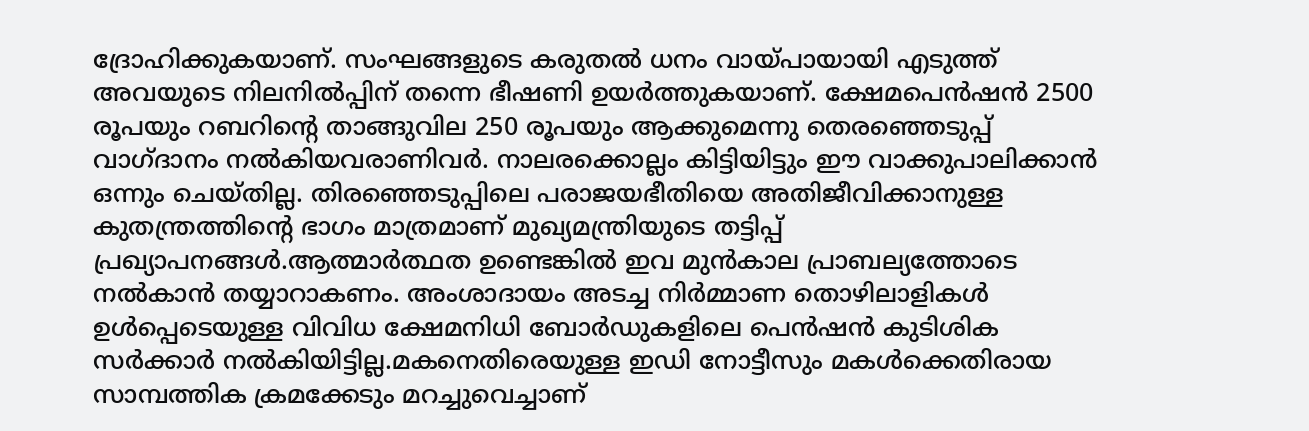ദ്രോഹിക്കുകയാണ്. സംഘങ്ങളുടെ കരുതല്‍ ധനം വായ്പായായി എടുത്ത് അവയുടെ നിലനില്‍പ്പിന് തന്നെ ഭീഷണി ഉയര്‍ത്തുകയാണ്. ക്ഷേമപെന്‍ഷന്‍ 2500 രൂപയും റബറിന്റെ താങ്ങുവില 250 രൂപയും ആക്കുമെന്നു തെരഞ്ഞെടുപ്പ് വാഗ്ദാനം നല്‍കിയവരാണിവര്‍. നാലരക്കൊല്ലം കിട്ടിയിട്ടും ഈ വാക്കുപാലിക്കാന്‍ ഒന്നും ചെയ്തില്ല. തിരഞ്ഞെടുപ്പിലെ പരാജയഭീതിയെ അതിജീവിക്കാനുള്ള കുതന്ത്രത്തിന്റെ ഭാഗം മാത്രമാണ് മുഖ്യമന്ത്രിയുടെ തട്ടിപ്പ് പ്രഖ്യാപനങ്ങള്‍.ആത്മാര്‍ത്ഥത ഉണ്ടെങ്കില്‍ ഇവ മുന്‍കാല പ്രാബല്യത്തോടെ നല്‍കാന്‍ തയ്യാറാകണം. അംശാദായം അടച്ച നിര്‍മ്മാണ തൊഴിലാളികള്‍ ഉള്‍പ്പെടെയുള്ള വിവിധ ക്ഷേമനിധി ബോര്‍ഡുകളിലെ പെന്‍ഷന്‍ കുടിശിക സര്‍ക്കാര്‍ നല്‍കിയിട്ടില്ല.മകനെതിരെയുള്ള ഇഡി നോട്ടീസും മകള്‍ക്കെതിരായ സാമ്പത്തിക ക്രമക്കേടും മറച്ചുവെച്ചാണ്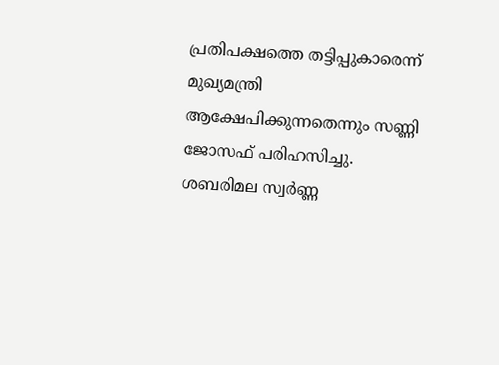പ്രതിപക്ഷത്തെ തട്ടിപ്പുകാരെന്ന് മുഖ്യമന്ത്രി ആക്ഷേപിക്കുന്നതെന്നും സണ്ണി ജോസഫ് പരിഹസിച്ചു. ശബരിമല സ്വര്‍ണ്ണ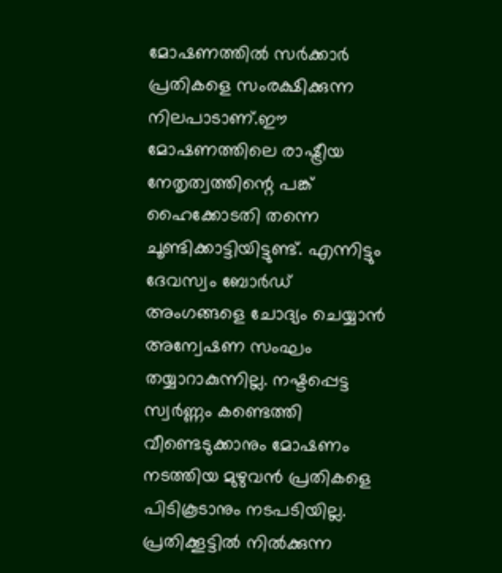മോഷണത്തില്‍ സര്‍ക്കാര്‍ പ്രതികളെ സംരക്ഷിക്കുന്ന നിലപാടാണ്.ഈ മോഷണത്തിലെ രാഷ്ട്രീയ നേതൃത്വത്തിന്റെ പങ്ക് ഹൈക്കോടതി തന്നെ ചൂണ്ടിക്കാട്ടിയിട്ടുണ്ട്. എന്നിട്ടും ദേവസ്വം ബോര്‍ഡ് അംഗങ്ങളെ ചോദ്യം ചെയ്യാന്‍ അന്വേഷണ സംഘം തയ്യാറാകുന്നില്ല. നഷ്ടപ്പെട്ട സ്വര്‍ണ്ണം കണ്ടെത്തി വീണ്ടെടുക്കാനും മോഷണം നടത്തിയ മുഴുവന്‍ പ്രതികളെ പിടികൂടാനും നടപടിയില്ല. പ്രതിക്കൂട്ടില്‍ നില്‍ക്കുന്ന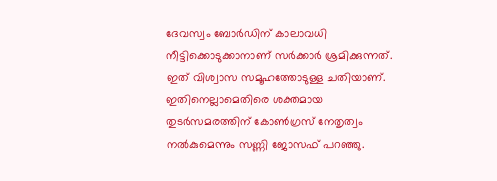ദേവസ്വം ബോര്‍ഡിന് കാലാവധി നീട്ടിക്കൊടുക്കാനാണ് സര്‍ക്കാര്‍ ശ്രമിക്കുന്നത്. ഇത് വിശ്വാസ സമൂഹത്തോടുള്ള ചതിയാണ്. ഇതിനെല്ലാമെതിരെ ശക്തമായ തുടര്‍സമരത്തിന് കോണ്‍ഗ്രസ് നേതൃത്വം നല്‍കുമെന്നും സണ്ണി ജോസഫ് പറഞ്ഞു.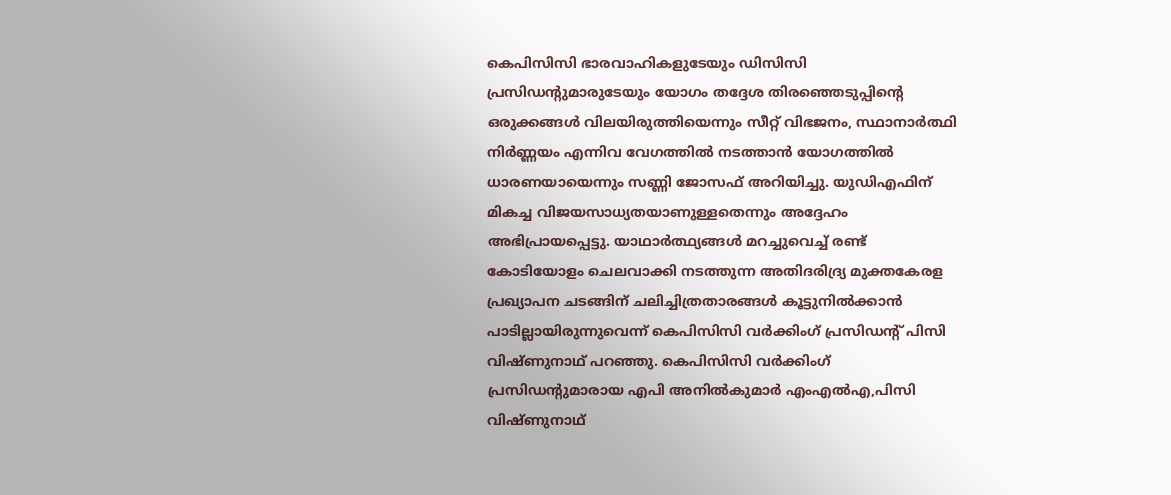കെപിസിസി ഭാരവാഹികളുടേയും ഡിസിസി പ്രസിഡന്റുമാരുടേയും യോഗം തദ്ദേശ തിരഞ്ഞെടുപ്പിന്റെ ഒരുക്കങ്ങള്‍ വിലയിരുത്തിയെന്നും സീറ്റ് വിഭജനം, സ്ഥാനാര്‍ത്ഥി നിര്‍ണ്ണയം എന്നിവ വേഗത്തില്‍ നടത്താന്‍ യോഗത്തില്‍ ധാരണയായെന്നും സണ്ണി ജോസഫ് അറിയിച്ചു. യുഡിഎഫിന് മികച്ച വിജയസാധ്യതയാണുള്ളതെന്നും അദ്ദേഹം അഭിപ്രായപ്പെട്ടു. യാഥാര്‍ത്ഥ്യങ്ങള്‍ മറച്ചുവെച്ച് രണ്ട് കോടിയോളം ചെലവാക്കി നടത്തുന്ന അതിദരിദ്ര്യ മുക്തകേരള പ്രഖ്യാപന ചടങ്ങിന് ചലിച്ചിത്രതാരങ്ങള്‍ കൂട്ടുനില്‍ക്കാന്‍ പാടില്ലായിരുന്നുവെന്ന് കെപിസിസി വര്‍ക്കിംഗ് പ്രസിഡന്റ് പിസി വിഷ്ണുനാഥ് പറഞ്ഞു. കെപിസിസി വര്‍ക്കിംഗ് പ്രസിഡന്റുമാരായ എപി അനില്‍കുമാര്‍ എംഎല്‍എ,പിസി വിഷ്ണുനാഥ്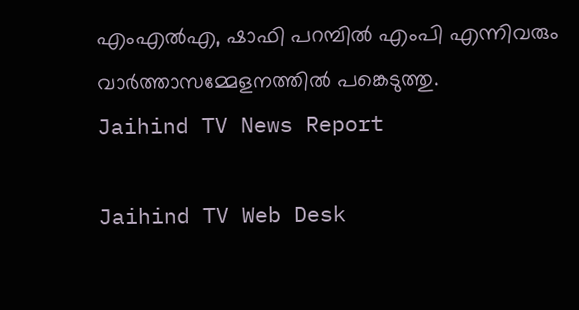എംഎല്‍എ, ഷാഫി പറമ്പില്‍ എംപി എന്നിവരും വാര്‍ത്താസമ്മേളനത്തില്‍ പങ്കെടുത്തു.
Jaihind TV News Report

Jaihind TV Web Desk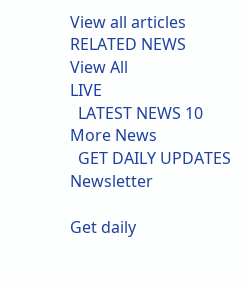View all articles
RELATED NEWS
View All
LIVE
  LATEST NEWS 10
More News
  GET DAILY UPDATES
Newsletter

Get daily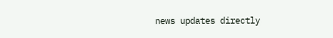news updates directly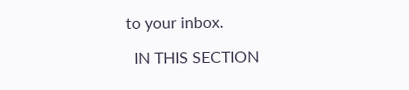to your inbox.

  IN THIS SECTION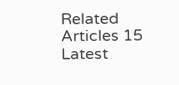Related Articles 15
Latest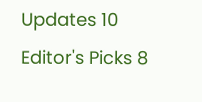Updates 10
Editor's Picks 8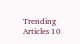Trending Articles 10